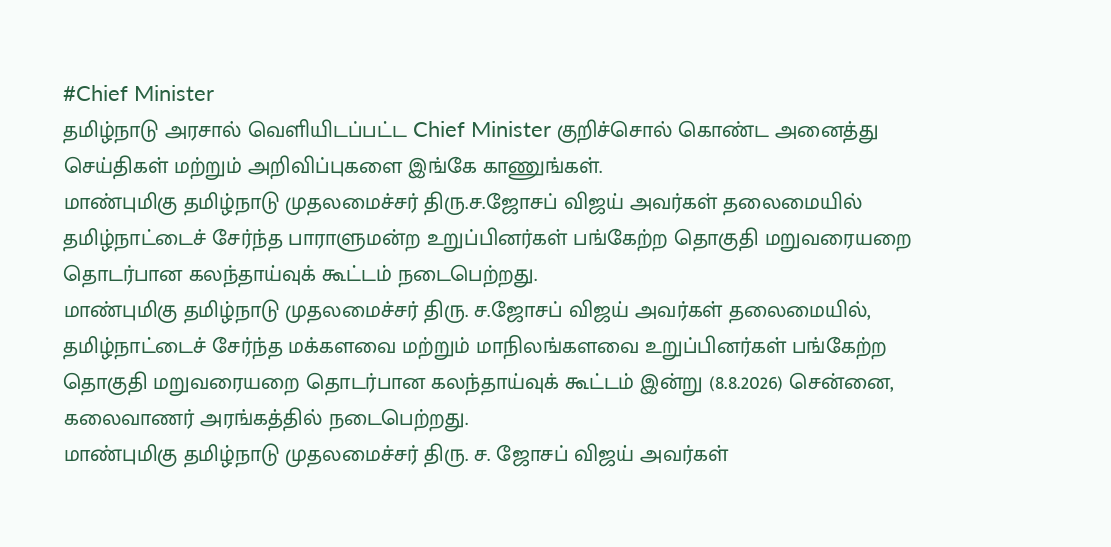#Chief Minister
தமிழ்நாடு அரசால் வெளியிடப்பட்ட Chief Minister குறிச்சொல் கொண்ட அனைத்து செய்திகள் மற்றும் அறிவிப்புகளை இங்கே காணுங்கள்.
மாண்புமிகு தமிழ்நாடு முதலமைச்சர் திரு.ச.ஜோசப் விஜய் அவர்கள் தலைமையில் தமிழ்நாட்டைச் சேர்ந்த பாராளுமன்ற உறுப்பினர்கள் பங்கேற்ற தொகுதி மறுவரையறை தொடர்பான கலந்தாய்வுக் கூட்டம் நடைபெற்றது.
மாண்புமிகு தமிழ்நாடு முதலமைச்சர் திரு. ச.ஜோசப் விஜய் அவர்கள் தலைமையில், தமிழ்நாட்டைச் சேர்ந்த மக்களவை மற்றும் மாநிலங்களவை உறுப்பினர்கள் பங்கேற்ற தொகுதி மறுவரையறை தொடர்பான கலந்தாய்வுக் கூட்டம் இன்று (8.8.2026) சென்னை, கலைவாணர் அரங்கத்தில் நடைபெற்றது.
மாண்புமிகு தமிழ்நாடு முதலமைச்சர் திரு. ச. ஜோசப் விஜய் அவர்கள்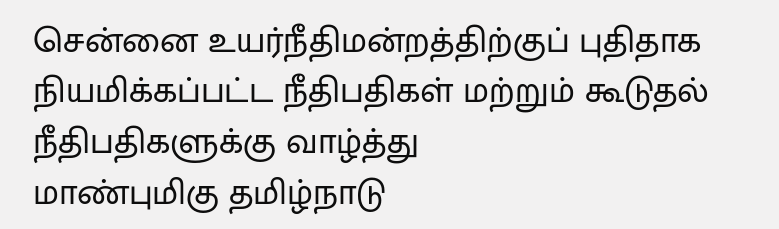சென்னை உயர்நீதிமன்றத்திற்குப் புதிதாக நியமிக்கப்பட்ட நீதிபதிகள் மற்றும் கூடுதல் நீதிபதிகளுக்கு வாழ்த்து
மாண்புமிகு தமிழ்நாடு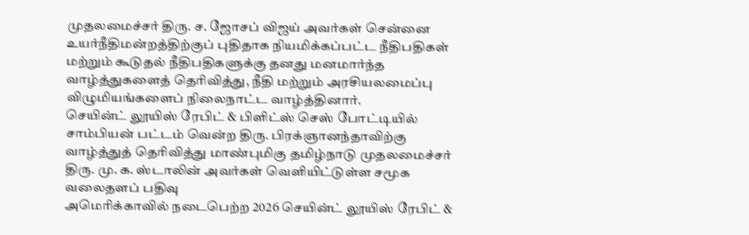முதலமைச்சர் திரு. ச. ஜோசப் விஜய் அவர்கள் சென்னை உயர்நீதிமன்றத்திற்குப் புதிதாக நியமிக்கப்பட்ட நீதிபதிகள் மற்றும் கூடுதல் நீதிபதிகளுக்கு தனது மனமார்ந்த வாழ்த்துகளைத் தெரிவித்து, நீதி மற்றும் அரசியலமைப்பு விழுமியங்களைப் நிலைநாட்ட வாழ்த்தினார்.
செயின்ட் லூயிஸ் ரேபிட் & பிளிட்ஸ் செஸ் போட்டியில் சாம்பியன் பட்டம் வென்ற திரு. பிரக்ஞானந்தாவிற்கு வாழ்த்துத் தெரிவித்து மாண்புமிகு தமிழ்நாடு முதலமைச்சர் திரு. மு. க. ஸ்டாலின் அவர்கள் வெளியிட்டுள்ள சமூக வலைதளப் பதிவு
அமெரிக்காவில் நடைபெற்ற 2026 செயின்ட் லூயிஸ் ரேபிட் &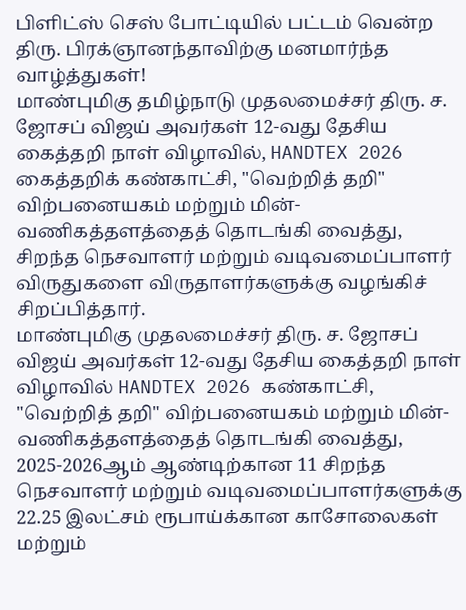பிளிட்ஸ் செஸ் போட்டியில் பட்டம் வென்ற திரு. பிரக்ஞானந்தாவிற்கு மனமார்ந்த வாழ்த்துகள்!
மாண்புமிகு தமிழ்நாடு முதலமைச்சர் திரு. ச. ஜோசப் விஜய் அவர்கள் 12-வது தேசிய கைத்தறி நாள் விழாவில், HANDTEX 2026 கைத்தறிக் கண்காட்சி, "வெற்றித் தறி" விற்பனையகம் மற்றும் மின்-வணிகத்தளத்தைத் தொடங்கி வைத்து, சிறந்த நெசவாளர் மற்றும் வடிவமைப்பாளர் விருதுகளை விருதாளர்களுக்கு வழங்கிச் சிறப்பித்தார்.
மாண்புமிகு முதலமைச்சர் திரு. ச. ஜோசப் விஜய் அவர்கள் 12-வது தேசிய கைத்தறி நாள் விழாவில் HANDTEX 2026 கண்காட்சி, "வெற்றித் தறி" விற்பனையகம் மற்றும் மின்-வணிகத்தளத்தைத் தொடங்கி வைத்து, 2025-2026ஆம் ஆண்டிற்கான 11 சிறந்த நெசவாளர் மற்றும் வடிவமைப்பாளர்களுக்கு 22.25 இலட்சம் ரூபாய்க்கான காசோலைகள் மற்றும்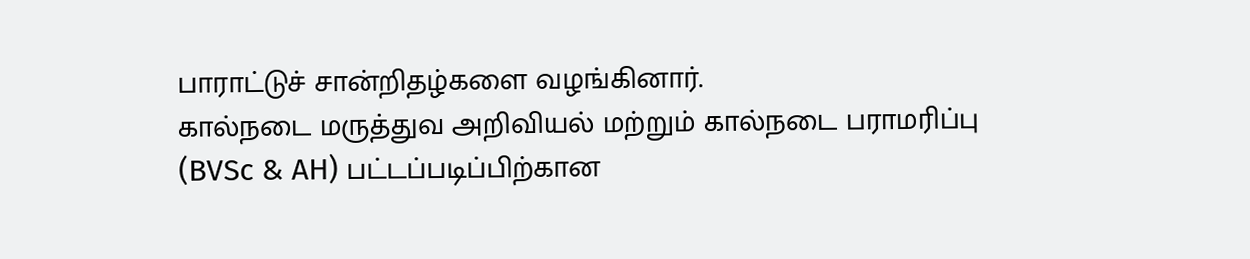பாராட்டுச் சான்றிதழ்களை வழங்கினார்.
கால்நடை மருத்துவ அறிவியல் மற்றும் கால்நடை பராமரிப்பு (BVSc & AH) பட்டப்படிப்பிற்கான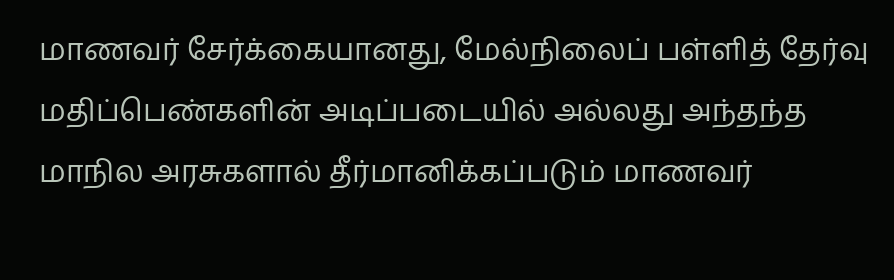மாணவர் சேர்க்கையானது, மேல்நிலைப் பள்ளித் தேர்வு மதிப்பெண்களின் அடிப்படையில் அல்லது அந்தந்த மாநில அரசுகளால் தீர்மானிக்கப்படும் மாணவர்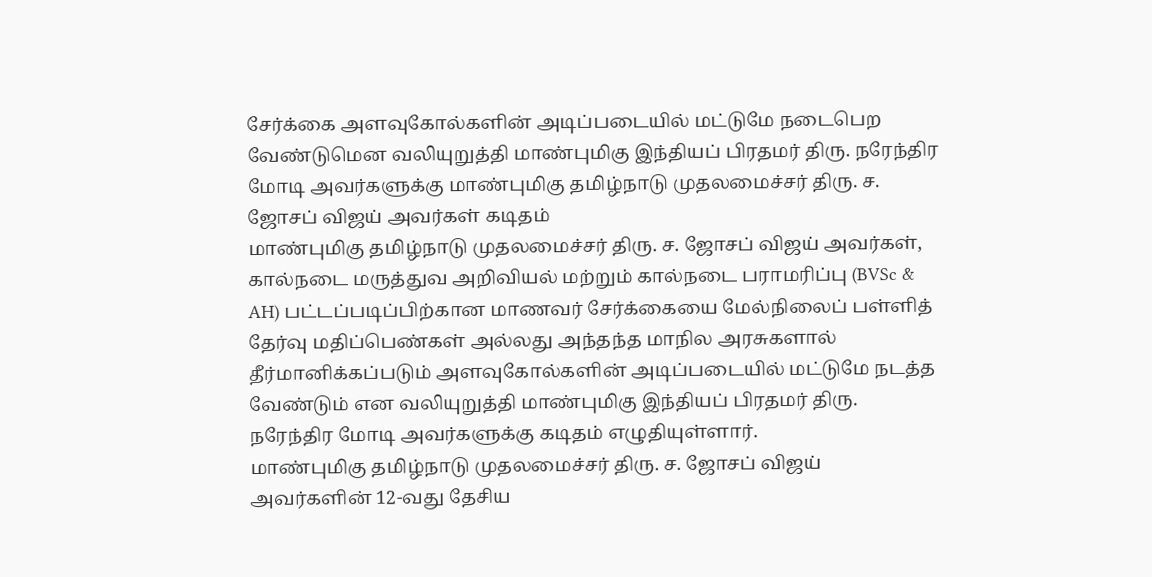சேர்க்கை அளவுகோல்களின் அடிப்படையில் மட்டுமே நடைபெற வேண்டுமென வலியுறுத்தி மாண்புமிகு இந்தியப் பிரதமர் திரு. நரேந்திர மோடி அவர்களுக்கு மாண்புமிகு தமிழ்நாடு முதலமைச்சர் திரு. ச. ஜோசப் விஜய் அவர்கள் கடிதம்
மாண்புமிகு தமிழ்நாடு முதலமைச்சர் திரு. ச. ஜோசப் விஜய் அவர்கள், கால்நடை மருத்துவ அறிவியல் மற்றும் கால்நடை பராமரிப்பு (BVSc & AH) பட்டப்படிப்பிற்கான மாணவர் சேர்க்கையை மேல்நிலைப் பள்ளித் தேர்வு மதிப்பெண்கள் அல்லது அந்தந்த மாநில அரசுகளால் தீர்மானிக்கப்படும் அளவுகோல்களின் அடிப்படையில் மட்டுமே நடத்த வேண்டும் என வலியுறுத்தி மாண்புமிகு இந்தியப் பிரதமர் திரு. நரேந்திர மோடி அவர்களுக்கு கடிதம் எழுதியுள்ளார்.
மாண்புமிகு தமிழ்நாடு முதலமைச்சர் திரு. ச. ஜோசப் விஜய் அவர்களின் 12-வது தேசிய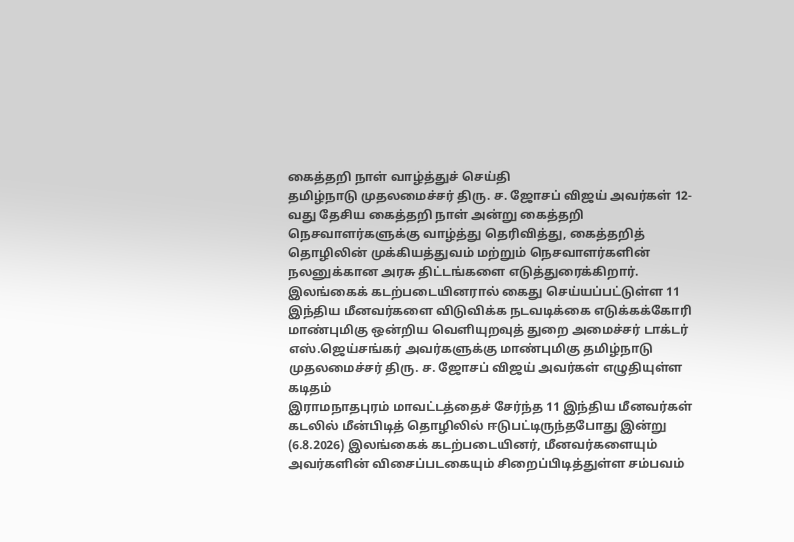கைத்தறி நாள் வாழ்த்துச் செய்தி
தமிழ்நாடு முதலமைச்சர் திரு. ச. ஜோசப் விஜய் அவர்கள் 12-வது தேசிய கைத்தறி நாள் அன்று கைத்தறி நெசவாளர்களுக்கு வாழ்த்து தெரிவித்து, கைத்தறித் தொழிலின் முக்கியத்துவம் மற்றும் நெசவாளர்களின் நலனுக்கான அரசு திட்டங்களை எடுத்துரைக்கிறார்.
இலங்கைக் கடற்படையினரால் கைது செய்யப்பட்டுள்ள 11 இந்திய மீனவர்களை விடுவிக்க நடவடிக்கை எடுக்கக்கோரி மாண்புமிகு ஒன்றிய வெளியுறவுத் துறை அமைச்சர் டாக்டர் எஸ்.ஜெய்சங்கர் அவர்களுக்கு மாண்புமிகு தமிழ்நாடு முதலமைச்சர் திரு. ச. ஜோசப் விஜய் அவர்கள் எழுதியுள்ள கடிதம்
இராமநாதபுரம் மாவட்டத்தைச் சேர்ந்த 11 இந்திய மீனவர்கள் கடலில் மீன்பிடித் தொழிலில் ஈடுபட்டிருந்தபோது இன்று (6.8.2026) இலங்கைக் கடற்படையினர், மீனவர்களையும் அவர்களின் விசைப்படகையும் சிறைப்பிடித்துள்ள சம்பவம்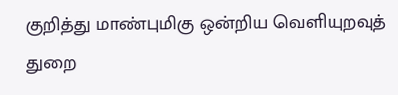குறித்து மாண்புமிகு ஒன்றிய வெளியுறவுத் துறை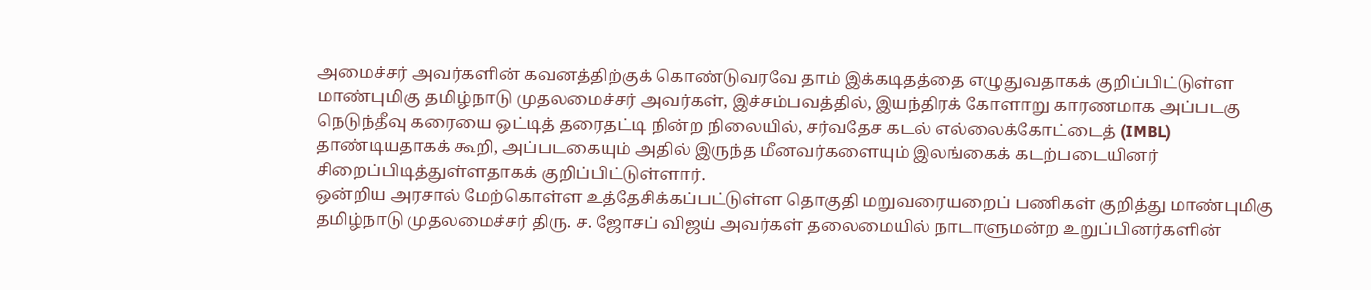அமைச்சர் அவர்களின் கவனத்திற்குக் கொண்டுவரவே தாம் இக்கடிதத்தை எழுதுவதாகக் குறிப்பிட்டுள்ள மாண்புமிகு தமிழ்நாடு முதலமைச்சர் அவர்கள், இச்சம்பவத்தில், இயந்திரக் கோளாறு காரணமாக அப்படகு நெடுந்தீவு கரையை ஒட்டித் தரைதட்டி நின்ற நிலையில், சர்வதேச கடல் எல்லைக்கோட்டைத் (IMBL) தாண்டியதாகக் கூறி, அப்படகையும் அதில் இருந்த மீனவர்களையும் இலங்கைக் கடற்படையினர் சிறைப்பிடித்துள்ளதாகக் குறிப்பிட்டுள்ளார்.
ஒன்றிய அரசால் மேற்கொள்ள உத்தேசிக்கப்பட்டுள்ள தொகுதி மறுவரையறைப் பணிகள் குறித்து மாண்புமிகு தமிழ்நாடு முதலமைச்சர் திரு. ச. ஜோசப் விஜய் அவர்கள் தலைமையில் நாடாளுமன்ற உறுப்பினர்களின்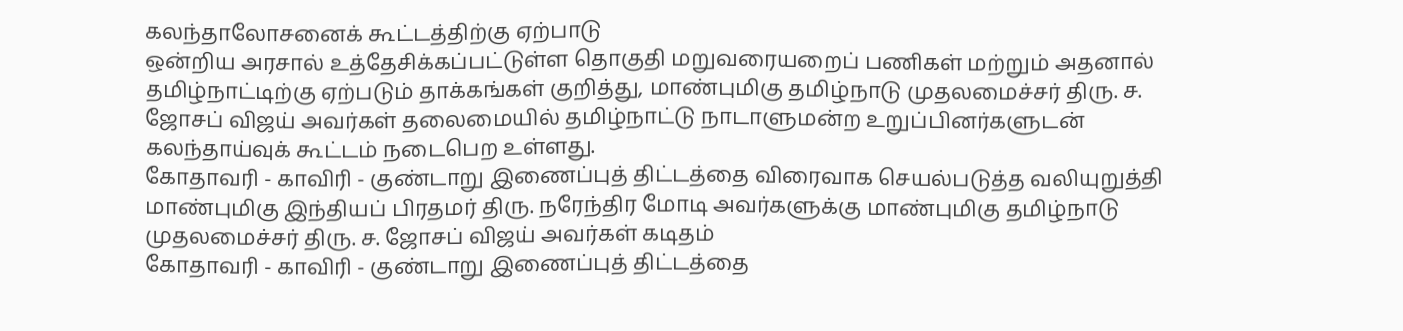கலந்தாலோசனைக் கூட்டத்திற்கு ஏற்பாடு
ஒன்றிய அரசால் உத்தேசிக்கப்பட்டுள்ள தொகுதி மறுவரையறைப் பணிகள் மற்றும் அதனால் தமிழ்நாட்டிற்கு ஏற்படும் தாக்கங்கள் குறித்து, மாண்புமிகு தமிழ்நாடு முதலமைச்சர் திரு. ச. ஜோசப் விஜய் அவர்கள் தலைமையில் தமிழ்நாட்டு நாடாளுமன்ற உறுப்பினர்களுடன் கலந்தாய்வுக் கூட்டம் நடைபெற உள்ளது.
கோதாவரி - காவிரி - குண்டாறு இணைப்புத் திட்டத்தை விரைவாக செயல்படுத்த வலியுறுத்தி மாண்புமிகு இந்தியப் பிரதமர் திரு. நரேந்திர மோடி அவர்களுக்கு மாண்புமிகு தமிழ்நாடு முதலமைச்சர் திரு. ச. ஜோசப் விஜய் அவர்கள் கடிதம்
கோதாவரி - காவிரி - குண்டாறு இணைப்புத் திட்டத்தை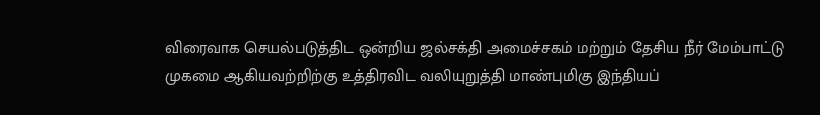விரைவாக செயல்படுத்திட ஒன்றிய ஜல்சக்தி அமைச்சகம் மற்றும் தேசிய நீர் மேம்பாட்டு முகமை ஆகியவற்றிற்கு உத்திரவிட வலியுறுத்தி மாண்புமிகு இந்தியப்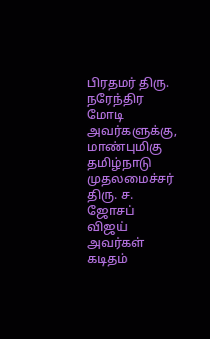பிரதமர் திரு. நரேந்திர மோடி அவர்களுக்கு, மாண்புமிகு தமிழ்நாடு முதலமைச்சர் திரு. ச. ஜோசப் விஜய் அவர்கள் கடிதம்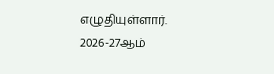எழுதியுள்ளார்.
2026-27ஆம்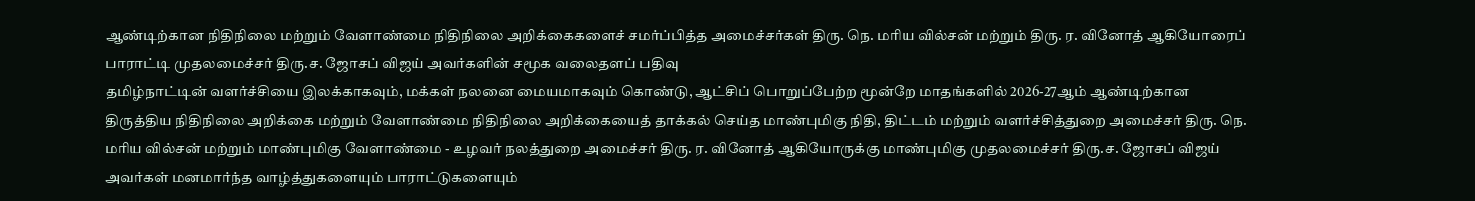ஆண்டிற்கான நிதிநிலை மற்றும் வேளாண்மை நிதிநிலை அறிக்கைகளைச் சமர்ப்பித்த அமைச்சர்கள் திரு. நெ. மரிய வில்சன் மற்றும் திரு. ர. வினோத் ஆகியோரைப் பாராட்டி முதலமைச்சர் திரு.ச. ஜோசப் விஜய் அவர்களின் சமூக வலைதளப் பதிவு
தமிழ்நாட்டின் வளர்ச்சியை இலக்காகவும், மக்கள் நலனை மையமாகவும் கொண்டு, ஆட்சிப் பொறுப்பேற்ற மூன்றே மாதங்களில் 2026-27ஆம் ஆண்டிற்கான திருத்திய நிதிநிலை அறிக்கை மற்றும் வேளாண்மை நிதிநிலை அறிக்கையைத் தாக்கல் செய்த மாண்புமிகு நிதி, திட்டம் மற்றும் வளர்ச்சித்துறை அமைச்சர் திரு. நெ. மரிய வில்சன் மற்றும் மாண்புமிகு வேளாண்மை - உழவர் நலத்துறை அமைச்சர் திரு. ர. வினோத் ஆகியோருக்கு மாண்புமிகு முதலமைச்சர் திரு.ச. ஜோசப் விஜய் அவர்கள் மனமார்ந்த வாழ்த்துகளையும் பாராட்டுகளையும்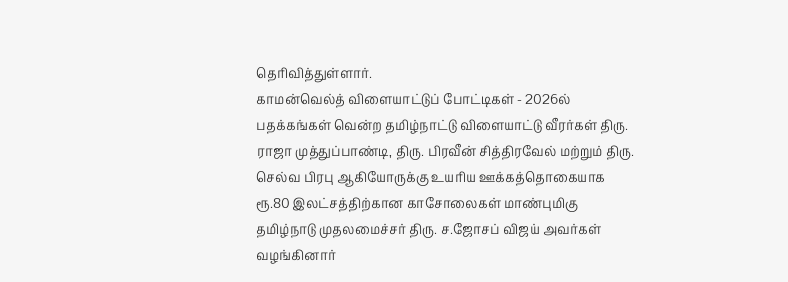தெரிவித்துள்ளார்.
காமன்வெல்த் விளையாட்டுப் போட்டிகள் - 2026ல் பதக்கங்கள் வென்ற தமிழ்நாட்டு விளையாட்டு வீரர்கள் திரு. ராஜா முத்துப்பாண்டி, திரு. பிரவீன் சித்திரவேல் மற்றும் திரு. செல்வ பிரபு ஆகியோருக்கு உயரிய ஊக்கத்தொகையாக ரூ.80 இலட்சத்திற்கான காசோலைகள் மாண்புமிகு தமிழ்நாடு முதலமைச்சர் திரு. ச.ஜோசப் விஜய் அவர்கள் வழங்கினார்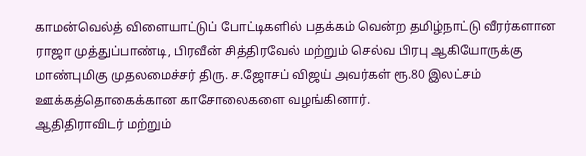காமன்வெல்த் விளையாட்டுப் போட்டிகளில் பதக்கம் வென்ற தமிழ்நாட்டு வீரர்களான ராஜா முத்துப்பாண்டி, பிரவீன் சித்திரவேல் மற்றும் செல்வ பிரபு ஆகியோருக்கு மாண்புமிகு முதலமைச்சர் திரு. ச.ஜோசப் விஜய் அவர்கள் ரூ.80 இலட்சம் ஊக்கத்தொகைக்கான காசோலைகளை வழங்கினார்.
ஆதிதிராவிடர் மற்றும்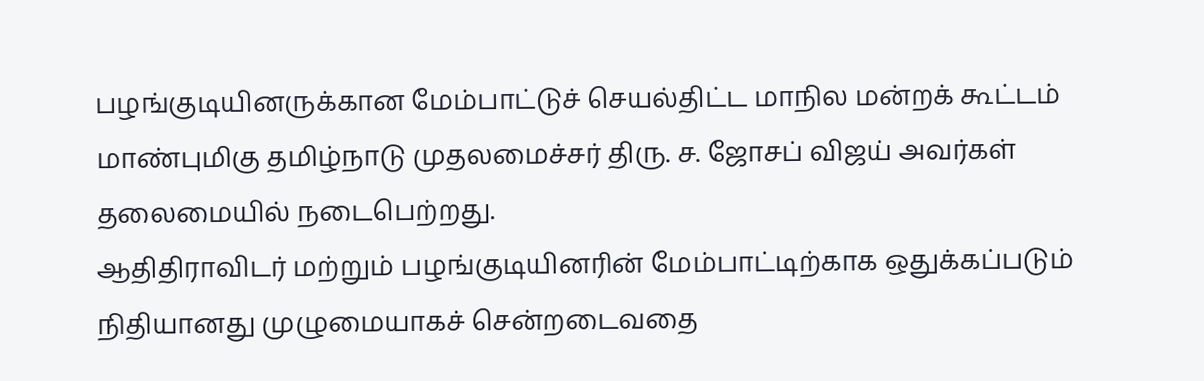பழங்குடியினருக்கான மேம்பாட்டுச் செயல்திட்ட மாநில மன்றக் கூட்டம் மாண்புமிகு தமிழ்நாடு முதலமைச்சர் திரு. ச. ஜோசப் விஜய் அவர்கள் தலைமையில் நடைபெற்றது.
ஆதிதிராவிடர் மற்றும் பழங்குடியினரின் மேம்பாட்டிற்காக ஒதுக்கப்படும் நிதியானது முழுமையாகச் சென்றடைவதை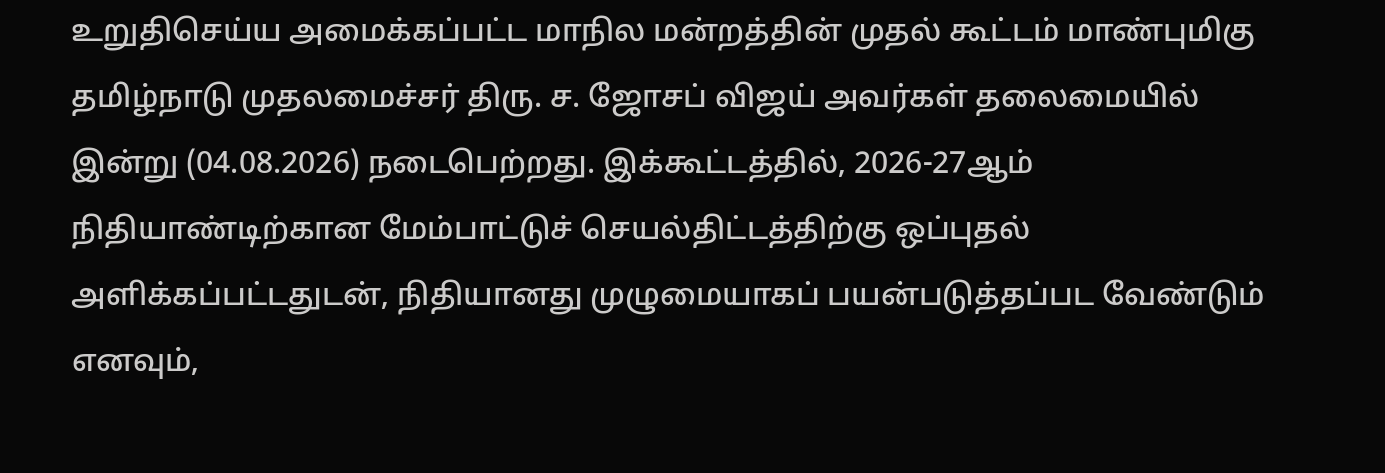உறுதிசெய்ய அமைக்கப்பட்ட மாநில மன்றத்தின் முதல் கூட்டம் மாண்புமிகு தமிழ்நாடு முதலமைச்சர் திரு. ச. ஜோசப் விஜய் அவர்கள் தலைமையில் இன்று (04.08.2026) நடைபெற்றது. இக்கூட்டத்தில், 2026-27ஆம் நிதியாண்டிற்கான மேம்பாட்டுச் செயல்திட்டத்திற்கு ஒப்புதல் அளிக்கப்பட்டதுடன், நிதியானது முழுமையாகப் பயன்படுத்தப்பட வேண்டும் எனவும்,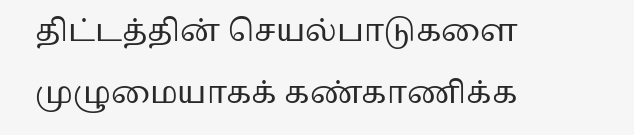திட்டத்தின் செயல்பாடுகளை முழுமையாகக் கண்காணிக்க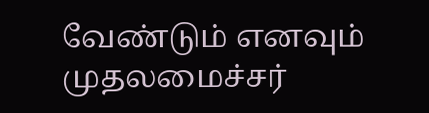வேண்டும் எனவும் முதலமைச்சர்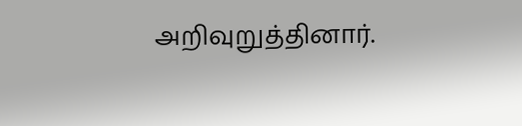அறிவுறுத்தினார்.